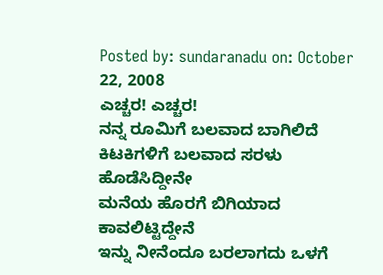Posted by: sundaranadu on: October 22, 2008
ಎಚ್ಚರ! ಎಚ್ಚರ!
ನನ್ನ ರೂಮಿಗೆ ಬಲವಾದ ಬಾಗಿಲಿದೆ
ಕಿಟಕಿಗಳಿಗೆ ಬಲವಾದ ಸರಳು ಹೊಡೆಸಿದ್ದೀನೇ
ಮನೆಯ ಹೊರಗೆ ಬಿಗಿಯಾದ ಕಾವಲಿಟ್ಟಿದ್ದೇನೆ
ಇನ್ನು ನೀನೆಂದೂ ಬರಲಾಗದು ಒಳಗೆ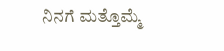ನಿನಗೆ ಮತ್ತೊಮ್ಮೆ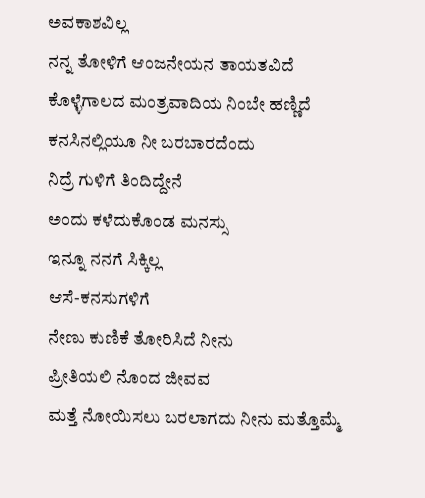ಅವಕಾಶವಿಲ್ಲ
ನನ್ನ ತೋಳಿಗೆ ಆಂಜನೇಯನ ತಾಯತವಿದೆ
ಕೊಳ್ಳೆಗಾಲದ ಮಂತ್ರವಾದಿಯ ನಿಂಬೇ ಹಣ್ಣಿದೆ
ಕನಸಿನಲ್ಲಿಯೂ ನೀ ಬರಬಾರದೆಂದು
ನಿದ್ರೆ ಗುಳಿಗೆ ತಿಂದಿದ್ದೇನೆ
ಅಂದು ಕಳೆದುಕೊಂಡ ಮನಸ್ಸು
ಇನ್ನೂ ನನಗೆ ಸಿಕ್ಕಿಲ್ಲ
ಆಸೆ-ಕನಸುಗಳಿಗೆ
ನೇಣು ಕುಣಿಕೆ ತೋರಿಸಿದೆ ನೀನು
ಪ್ರೀತಿಯಲಿ ನೊಂದ ಜೀವವ
ಮತ್ತೆ ನೋಯಿಸಲು ಬರಲಾಗದು ನೀನು ಮತ್ತೊಮ್ಮೆ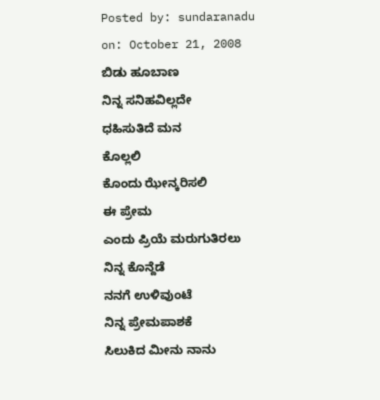Posted by: sundaranadu on: October 21, 2008
ಬಿಡು ಹೂಬಾಣ
ನಿನ್ನ ಸನಿಹವಿಲ್ಲದೇ
ಧಹಿಸುತಿದೆ ಮನ
ಕೊಲ್ಲಲಿ
ಕೊಂದು ಝೇನ್ಕರಿಸಲಿ
ಈ ಪ್ರೇಮ
ಎಂದು ಪ್ರಿಯೆ ಮರುಗುತಿರಲು
ನಿನ್ನ ಕೊನ್ದೆಡೆ
ನನಗೆ ಉಳಿವುಂಟೆ
ನಿನ್ನ ಪ್ರೇಮಪಾಶಕೆ
ಸಿಲುಕಿದ ಮೀನು ನಾನು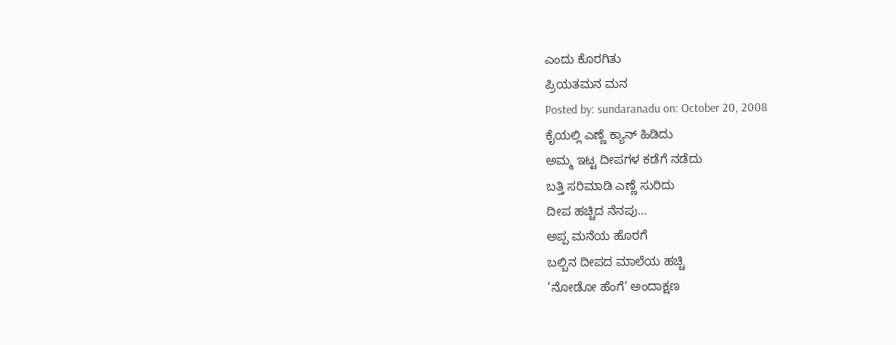ಎಂದು ಕೊರಗಿತು
ಪ್ರಿಯತಮನ ಮನ
Posted by: sundaranadu on: October 20, 2008
ಕೈಯಲ್ಲಿ ಎಣ್ಣೆ ಕ್ಯಾನ್ ಹಿಡಿದು
ಅಮ್ಮ ಇಟ್ಟ ದೀಪಗಳ ಕಡೆಗೆ ನಡೆದು
ಬತ್ತಿ ಸರಿಮಾಡಿ ಎಣ್ಣೆ ಸುರಿದು
ದೀಪ ಹಚ್ಚಿದ ನೆನಪು…
ಅಪ್ಪ ಮನೆಯ ಹೊರಗೆ
ಬಲ್ಬಿನ ದೀಪದ ಮಾಲೆಯ ಹಚ್ಚಿ
‘ನೋಡೋ ಹೆಂಗೆ‘ ಅಂದಾಕ್ಷಣ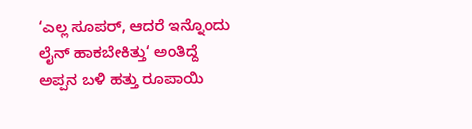‘ಎಲ್ಲ ಸೂಪರ್, ಆದರೆ ಇನ್ನೊಂದು
ಲೈನ್ ಹಾಕಬೇಕಿತ್ತು‘ ಅಂತಿದ್ದೆ
ಅಪ್ಪನ ಬಳಿ ಹತ್ತು ರೂಪಾಯಿ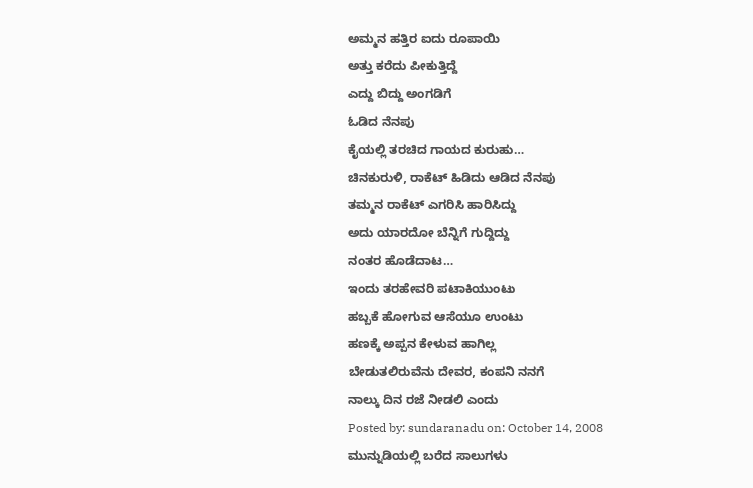ಅಮ್ಮನ ಹತ್ತಿರ ಐದು ರೂಪಾಯಿ
ಅತ್ತು ಕರೆದು ಪೀಕುತ್ತಿದ್ದೆ
ಎದ್ದು ಬಿದ್ದು ಅಂಗಡಿಗೆ
ಓಡಿದ ನೆನಪು
ಕೈಯಲ್ಲಿ ತರಚಿದ ಗಾಯದ ಕುರುಹು…
ಚಿನಕುರುಳಿ, ರಾಕೆಟ್ ಹಿಡಿದು ಆಡಿದ ನೆನಪು
ತಮ್ಮನ ರಾಕೆಟ್ ಎಗರಿಸಿ ಹಾರಿಸಿದ್ದು
ಅದು ಯಾರದೋ ಬೆನ್ನಿಗೆ ಗುದ್ದಿದ್ದು
ನಂತರ ಹೊಡೆದಾಟ…
ಇಂದು ತರಹೇವರಿ ಪಟಾಕಿಯುಂಟು
ಹಬ್ಬಕೆ ಹೋಗುವ ಆಸೆಯೂ ಉಂಟು
ಹಣಕ್ಕೆ ಅಪ್ಪನ ಕೇಳುವ ಹಾಗಿಲ್ಲ
ಬೇಡುತಲಿರುವೆನು ದೇವರ, ಕಂಪನಿ ನನಗೆ
ನಾಲ್ಕು ದಿನ ರಜೆ ನೀಡಲಿ ಎಂದು
Posted by: sundaranadu on: October 14, 2008
ಮುನ್ನುಡಿಯಲ್ಲಿ ಬರೆದ ಸಾಲುಗಳು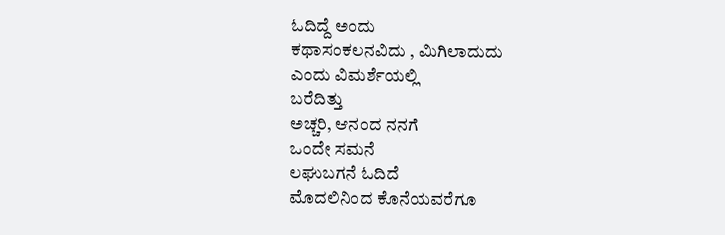ಓದಿದ್ದೆ ಅಂದು
ಕಥಾಸಂಕಲನವಿದು , ಮಿಗಿಲಾದುದು
ಎಂದು ವಿಮರ್ಶೆಯಲ್ಲಿ
ಬರೆದಿತ್ತು
ಅಚ್ಚರಿ, ಆನಂದ ನನಗೆ
ಒಂದೇ ಸಮನೆ
ಲಘುಬಗನೆ ಓದಿದೆ
ಮೊದಲಿನಿಂದ ಕೊನೆಯವರೆಗೂ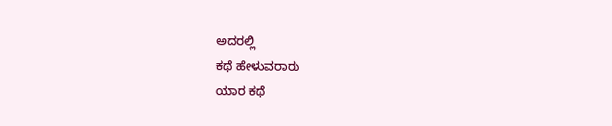ಅದರಲ್ಲಿ
ಕಥೆ ಹೇಳುವರಾರು
ಯಾರ ಕಥೆ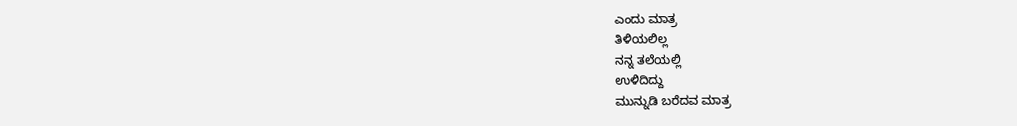ಎಂದು ಮಾತ್ರ
ತಿಳಿಯಲಿಲ್ಲ
ನನ್ನ ತಲೆಯಲ್ಲಿ
ಉಳಿದಿದ್ದು
ಮುನ್ನುಡಿ ಬರೆದವ ಮಾತ್ರ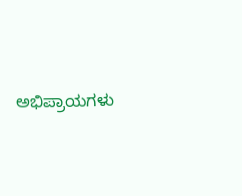ಅಭಿಪ್ರಾಯಗಳು